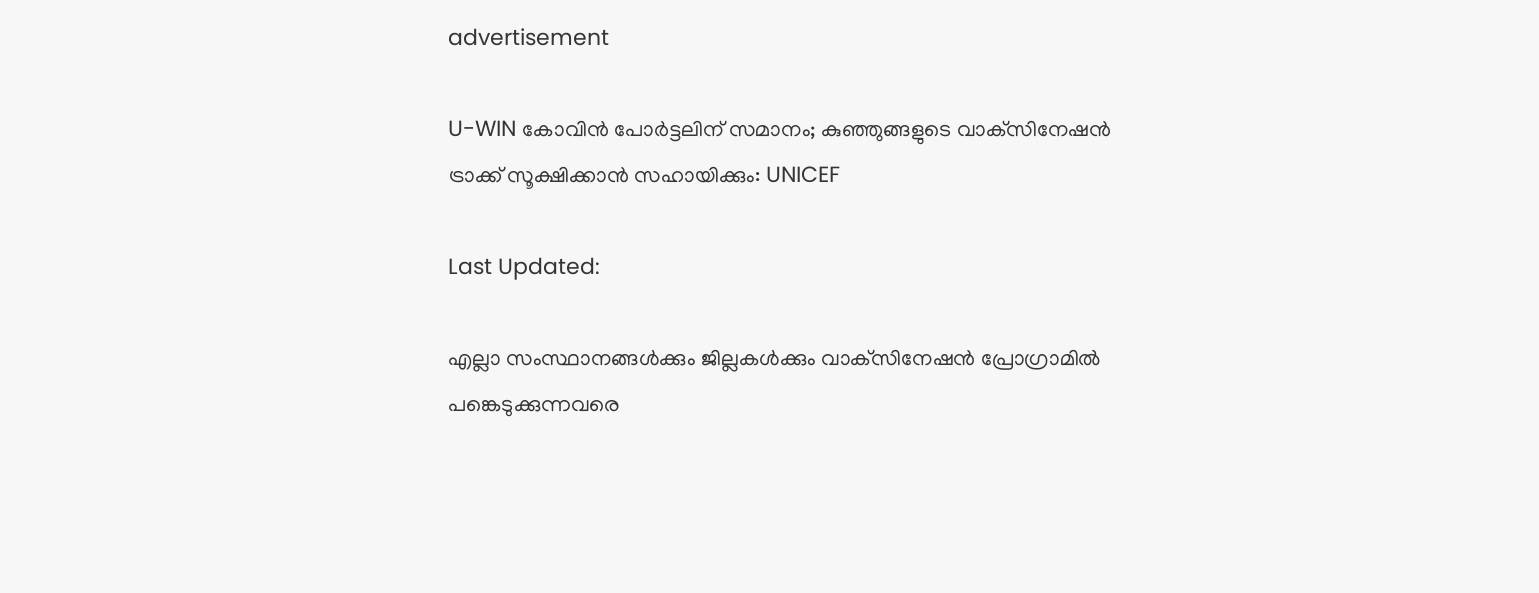advertisement

U-WIN കോവിൻ പോർട്ടലിന് സമാനം; കുഞ്ഞുങ്ങളുടെ വാക്‌സിനേഷന്‍ ട്രാക്ക് സൂക്ഷിക്കാൻ സഹായിക്കും: UNICEF

Last Updated:

എല്ലാ സംസ്ഥാനങ്ങൾക്കും ജില്ലകൾക്കും വാക്‌സിനേഷൻ പ്രോഗ്രാമിൽ പങ്കെടുക്കുന്നവരെ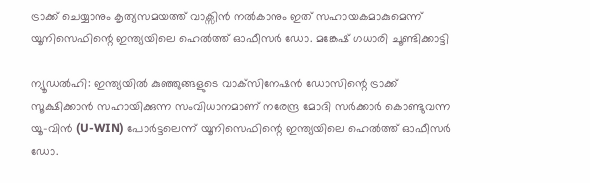ട്രാക്ക് ചെയ്യാനും കൃത്യസമയത്ത് വാക്സിൻ നൽകാനും ഇത് സഹായകമാകുമെന്ന് യൂനിസെഫിന്റെ ഇന്ത്യയിലെ ഹെൽത്ത് ഓഫീസർ ഡോ. മങ്കേഷ് ഗധാരി ചൂണ്ടിക്കാട്ടി

ന്യൂഡൽഹി: ഇന്ത്യയിൽ കുഞ്ഞുങ്ങളുടെ വാക്‌സിനേഷൻ ഡോസിന്റെ ട്രാക്ക് സൂക്ഷിക്കാൻ സഹായിക്കുന്ന സംവിധാനമാണ് നരേന്ദ്ര മോദി സർക്കാർ കൊണ്ടുവന്ന യൂ-വിൻ (U-WIN) പോർട്ടലെന്ന് യൂനിസെഫിന്റെ ഇന്ത്യയിലെ ഹെൽത്ത് ഓഫീസർ ഡോ.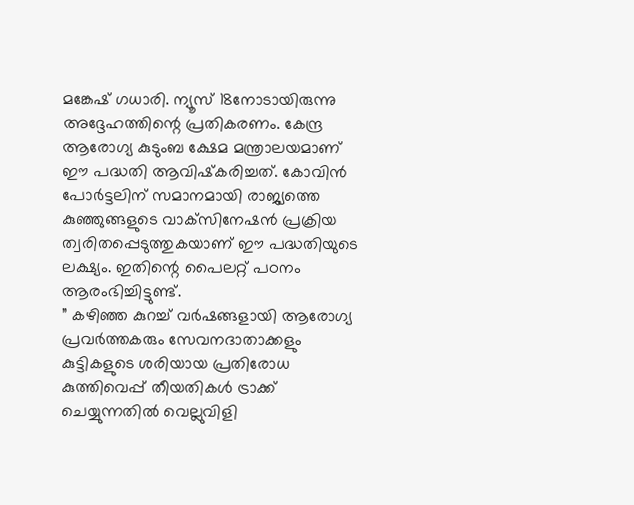മങ്കേഷ് ഗധാരി. ന്യൂസ് 18നോടായിരുന്നു അദ്ദേഹത്തിന്റെ പ്രതികരണം. കേന്ദ്ര ആരോഗ്യ കുടുംബ ക്ഷേമ മന്ത്രാലയമാണ് ഈ പദ്ധതി ആവിഷ്‌കരിച്ചത്. കോവിൻ പോർട്ടലിന് സമാനമായി രാജ്യത്തെ കുഞ്ഞുങ്ങളുടെ വാക്‌സിനേഷൻ പ്രക്രിയ ത്വരിതപ്പെടുത്തുകയാണ് ഈ പദ്ധതിയുടെ ലക്ഷ്യം. ഇതിന്റെ പൈലറ്റ് പഠനം ആരംഭിച്ചിട്ടുണ്ട്.
” കഴിഞ്ഞ കുറച്ച് വർഷങ്ങളായി ആരോഗ്യ പ്രവർത്തകരും സേവനദാതാക്കളും കുട്ടികളുടെ ശരിയായ പ്രതിരോധ കുത്തിവെപ്പ് തീയതികൾ ട്രാക്ക് ചെയ്യുന്നതിൽ വെല്ലുവിളി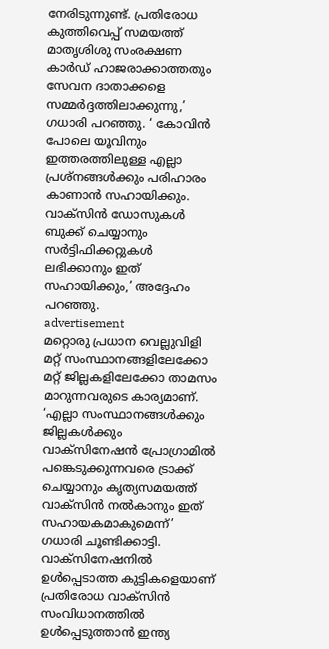നേരിടുന്നുണ്ട്. പ്രതിരോധ കുത്തിവെപ്പ് സമയത്ത് മാതൃശിശു സംരക്ഷണ കാർഡ് ഹാജരാക്കാത്തതും സേവന ദാതാക്കളെ സമ്മർദ്ദത്തിലാക്കുന്നു,’ ഗധാരി പറഞ്ഞു. ‘ കോവിൻ പോലെ യൂവിനും ഇത്തരത്തിലുള്ള എല്ലാ പ്രശ്‌നങ്ങൾക്കും പരിഹാരം കാണാൻ സഹായിക്കും. വാക്‌സിൻ ഡോസുകൾ ബുക്ക് ചെയ്യാനും സർട്ടിഫിക്കറ്റുകൾ ലഭിക്കാനും ഇത് സഹായിക്കും,’ അദ്ദേഹം പറഞ്ഞു.
advertisement
മറ്റൊരു പ്രധാന വെല്ലുവിളി മറ്റ് സംസ്ഥാനങ്ങളിലേക്കോ മറ്റ് ജില്ലകളിലേക്കോ താമസം മാറുന്നവരുടെ കാര്യമാണ്. ‘എല്ലാ സംസ്ഥാനങ്ങൾക്കും ജില്ലകൾക്കും വാക്‌സിനേഷൻ പ്രോഗ്രാമിൽ പങ്കെടുക്കുന്നവരെ ട്രാക്ക് ചെയ്യാനും കൃത്യസമയത്ത് വാക്സിൻ നൽകാനും ഇത് സഹായകമാകുമെന്ന്’ ഗധാരി ചൂണ്ടിക്കാട്ടി. വാക്‌സിനേഷനിൽ ഉൾപ്പെടാത്ത കുട്ടികളെയാണ് പ്രതിരോധ വാക്‌സിൻ സംവിധാനത്തിൽ ഉൾപ്പെടുത്താൻ ഇന്ത്യ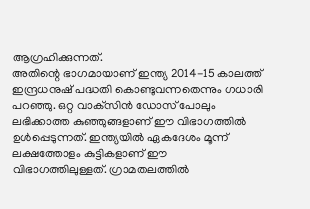ആഗ്രഹിക്കുന്നത്.
അതിന്റെ ഭാഗമായാണ് ഇന്ത്യ 2014-15 കാലത്ത് ഇന്ദ്രധനുഷ് പദ്ധതി കൊണ്ടുവന്നതെന്നും ഗധാരി പറഞ്ഞു. ഒറ്റ വാക്‌സിൻ ഡോസ് പോലും ലഭിക്കാത്ത കുഞ്ഞുങ്ങളാണ് ഈ വിഭാഗത്തിൽ ഉൾപ്പെടുന്നത്. ഇന്ത്യയിൽ ഏകദേശം മൂന്ന് ലക്ഷത്തോളം കുട്ടികളാണ് ഈ വിഭാഗത്തിലുള്ളത്. ഗ്രാമതലത്തിൽ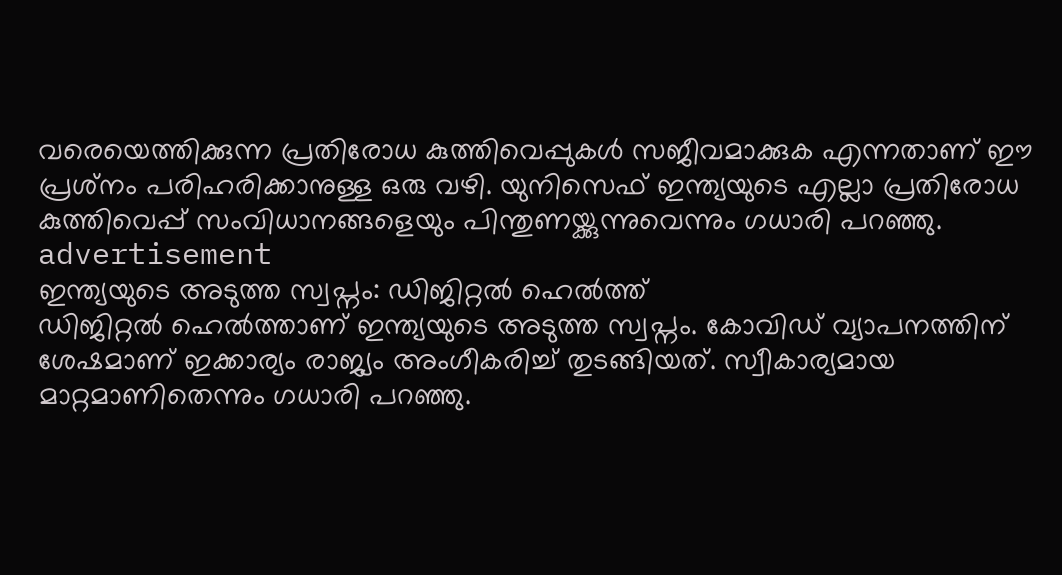വരെയെത്തിക്കുന്ന പ്രതിരോധ കുത്തിവെപ്പുകൾ സജീവമാക്കുക എന്നതാണ് ഈ പ്രശ്‌നം പരിഹരിക്കാനുള്ള ഒരു വഴി. യുനിസെഫ് ഇന്ത്യയുടെ എല്ലാ പ്രതിരോധ കുത്തിവെപ്പ് സംവിധാനങ്ങളെയും പിന്തുണയ്ക്കുന്നുവെന്നും ഗധാരി പറഞ്ഞു.
advertisement
ഇന്ത്യയുടെ അടുത്ത സ്വപ്നം: ഡിജിറ്റൽ ഹെൽത്ത്
ഡിജിറ്റൽ ഹെൽത്താണ് ഇന്ത്യയുടെ അടുത്ത സ്വപ്നം. കോവിഡ് വ്യാപനത്തിന് ശേഷമാണ് ഇക്കാര്യം രാജ്യം അംഗീകരിച്ച് തുടങ്ങിയത്. സ്വീകാര്യമായ മാറ്റമാണിതെന്നും ഗധാരി പറഞ്ഞു.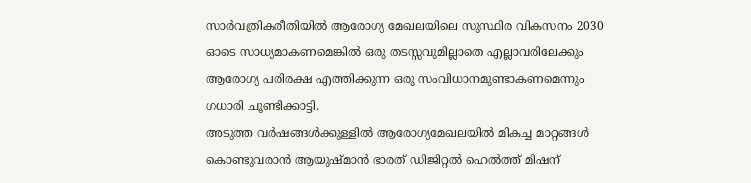സാർവത്രികരീതിയിൽ ആരോഗ്യ മേഖലയിലെ സുസ്ഥിര വികസനം 2030 ഓടെ സാധ്യമാകണമെങ്കിൽ ഒരു തടസ്സവുമില്ലാതെ എല്ലാവരിലേക്കും ആരോഗ്യ പരിരക്ഷ എത്തിക്കുന്ന ഒരു സംവിധാനമുണ്ടാകണമെന്നും ഗധാരി ചൂണ്ടിക്കാട്ടി.
അടുത്ത വർഷങ്ങൾക്കുള്ളിൽ ആരോഗ്യമേഖലയിൽ മികച്ച മാറ്റങ്ങൾ കൊണ്ടുവരാൻ ആയുഷ്മാൻ ഭാരത് ഡിജിറ്റൽ ഹെൽത്ത് മിഷന്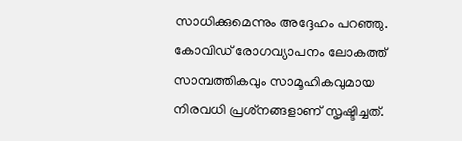സാധിക്കുമെന്നും അദ്ദേഹം പറഞ്ഞു. കോവിഡ് രോഗവ്യാപനം ലോകത്ത് സാമ്പത്തികവും സാമൂഹികവുമായ നിരവധി പ്രശ്‌നങ്ങളാണ് സൃഷ്ടിച്ചത്.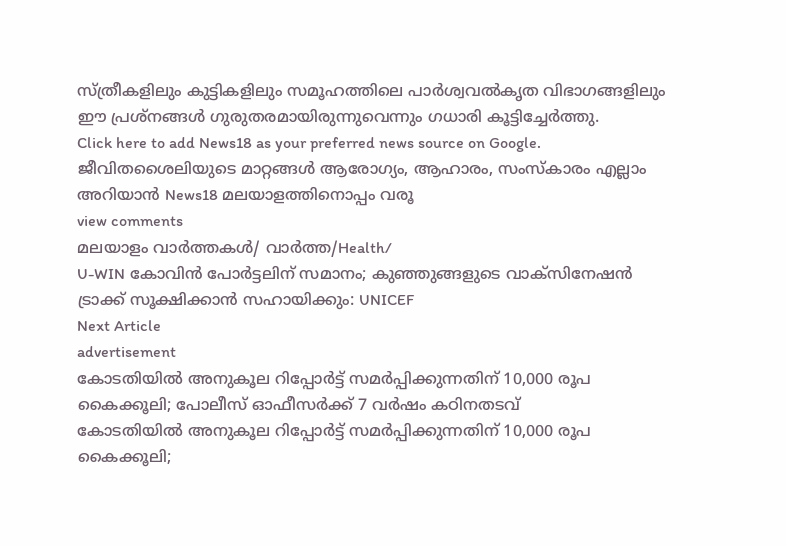സ്ത്രീകളിലും കുട്ടികളിലും സമൂഹത്തിലെ പാർശ്വവൽകൃത വിഭാഗങ്ങളിലും ഈ പ്രശ്‌നങ്ങൾ ഗുരുതരമായിരുന്നുവെന്നും ഗധാരി കൂട്ടിച്ചേർത്തു.
Click here to add News18 as your preferred news source on Google.
ജീവിതശൈലിയുടെ മാറ്റങ്ങൾ ആരോഗ്യം, ആഹാരം, സംസ്കാരം എല്ലാം അറിയാൻ News18 മലയാളത്തിനൊപ്പം വരൂ
view comments
മലയാളം വാർത്തകൾ/ വാർത്ത/Health/
U-WIN കോവിൻ പോർട്ടലിന് സമാനം; കുഞ്ഞുങ്ങളുടെ വാക്‌സിനേഷന്‍ ട്രാക്ക് സൂക്ഷിക്കാൻ സഹായിക്കും: UNICEF
Next Article
advertisement
കോടതിയിൽ‌ അനുകൂല റിപ്പോർട്ട് സമർപ്പിക്കുന്നതിന് 10,000 രൂപ കൈക്കൂലി; പോലീസ് ഓഫീസര്‍ക്ക് 7 വർഷം കഠിനതടവ്
കോടതിയിൽ‌ അനുകൂല റിപ്പോർട്ട് സമർപ്പിക്കുന്നതിന് 10,000 രൂപ കൈക്കൂലി;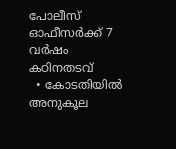പോലീസ് ഓഫീസര്‍ക്ക് 7 വർഷം കഠിനതടവ്
  • കോടതിയിൽ അനുകൂല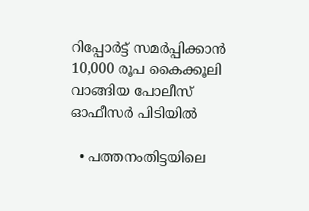റിപ്പോർട്ട് സമർപ്പിക്കാൻ 10,000 രൂപ കൈക്കൂലി വാങ്ങിയ പോലീസ് ഓഫീസർ പിടിയിൽ

  • പത്തനംതിട്ടയിലെ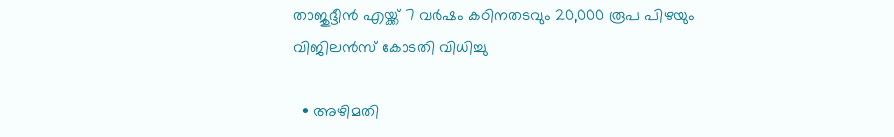താജുദ്ദീൻ എയ്ക്ക് 7 വർഷം കഠിനതടവും 20,000 രൂപ പിഴയും വിജിലൻസ് കോടതി വിധിച്ചു

  • അഴിമതി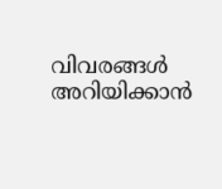വിവരങ്ങൾ അറിയിക്കാൻ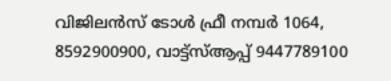വിജിലൻസ് ടോൾ ഫ്രീ നമ്പർ 1064, 8592900900, വാട്ട്സ്ആപ്പ് 9447789100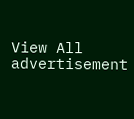View All
advertisement